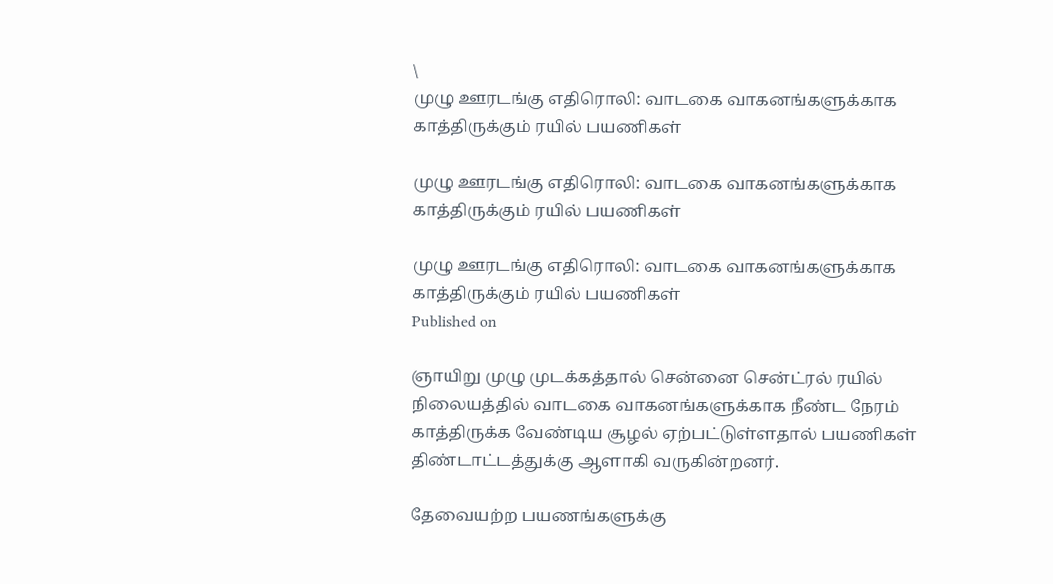\
முழு ஊரடங்கு எதிரொலி: வாடகை வாகனங்களுக்காக காத்திருக்கும் ரயில் பயணிகள்

முழு ஊரடங்கு எதிரொலி: வாடகை வாகனங்களுக்காக காத்திருக்கும் ரயில் பயணிகள்

முழு ஊரடங்கு எதிரொலி: வாடகை வாகனங்களுக்காக காத்திருக்கும் ரயில் பயணிகள்
Published on

ஞாயிறு முழு முடக்கத்தால் சென்னை சென்ட்ரல் ரயில் நிலையத்தில் வாடகை வாகனங்களுக்காக நீண்ட நேரம் காத்திருக்க வேண்டிய சூழல் ஏற்பட்டுள்ளதால் பயணிகள் திண்டாட்டத்துக்கு ஆளாகி வருகின்றனர்.

தேவையற்ற பயணங்களுக்கு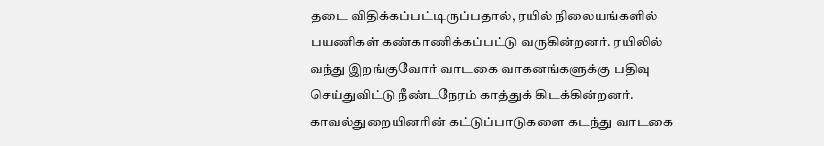தடை விதிக்கப்பட்டிருப்பதால், ரயில் நிலையங்களில் பயணிகள் கண்காணிக்கப்பட்டு வருகின்றனர். ரயிலில் வந்து இறங்குவோர் வாடகை வாகனங்களுக்கு பதிவு செய்துவிட்டு நீண்டநேரம் காத்துக் கிடக்கின்றனர். காவல்துறையினரின் கட்டுப்பாடுகளை கடந்து வாடகை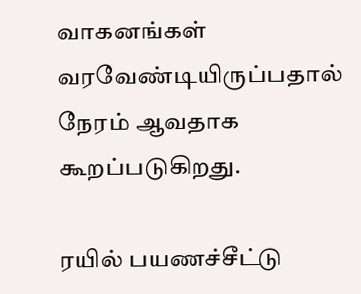வாகனங்கள் வரவேண்டியிருப்பதால் நேரம் ஆவதாக கூறப்படுகிறது.

ரயில் பயணச்சீட்டு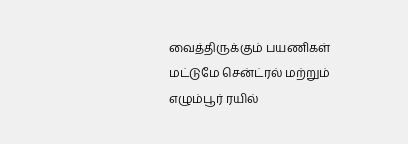வைத்திருக்கும் பயணிகள் மட்டுமே சென்ட்ரல் மற்றும் எழும்பூர் ரயில்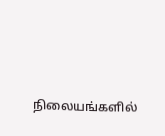நிலையங்களில்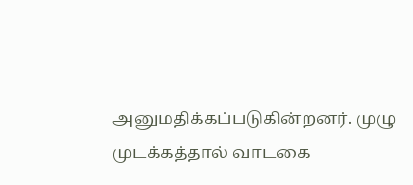அனுமதிக்கப்படுகின்றனர். முழு முடக்கத்தால் வாடகை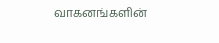வாகனங்களின்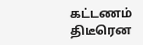கட்டணம் திடீரென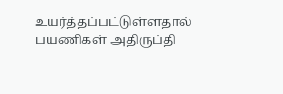உயர்த்தப்பட்டுள்ளதால் பயணிகள் அதிருப்தி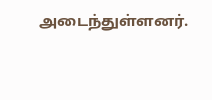அடைந்துள்ளனர்.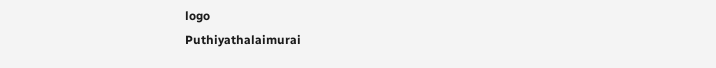logo
Puthiyathalaimurai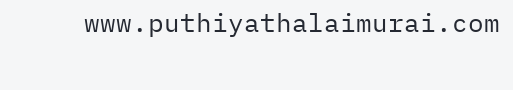www.puthiyathalaimurai.com